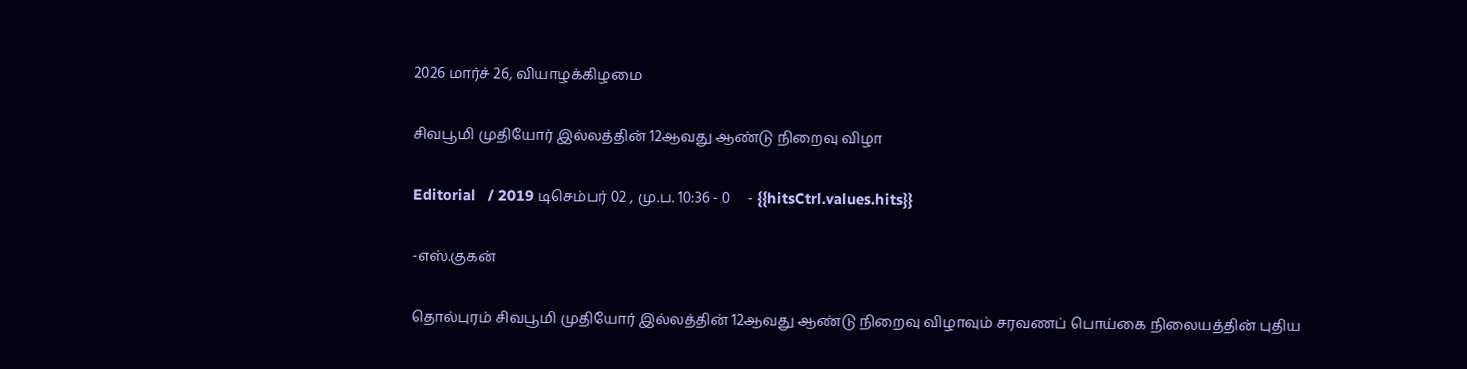2026 மார்ச் 26, வியாழக்கிழமை

சிவபூமி முதியோர் இல்லத்தின் 12ஆவது ஆண்டு நிறைவு விழா

Editorial   / 2019 டிசெம்பர் 02 , மு.ப. 10:36 - 0     - {{hitsCtrl.values.hits}}

-எஸ்.குகன்

தொல்புரம் சிவபூமி முதியோர் இல்லத்தின் 12ஆவது ஆண்டு நிறைவு விழாவும் சரவணப் பொய்கை நிலையத்தின் புதிய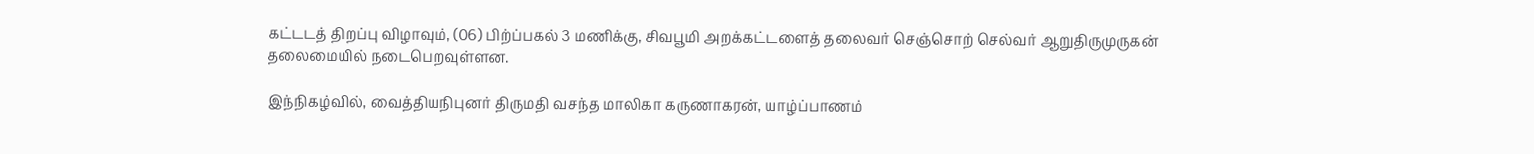கட்டடத் திறப்பு விழாவும், (06) பிற்ப்பகல் 3 மணிக்கு, சிவபூமி அறக்கட்டளைத் தலைவர் செஞ்சொற் செல்வர் ஆறுதிருமுருகன் தலைமையில் நடைபெறவுள்ளன.

இந்நிகழ்வில், வைத்தியநிபுனர் திருமதி வசந்த மாலிகா கருணாகரன், யாழ்ப்பாணம்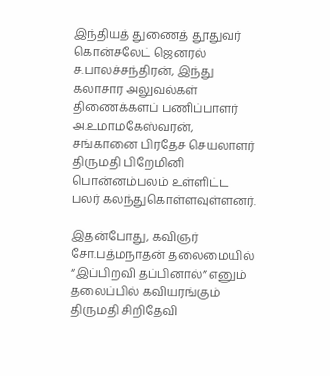இந்தியத் துணைத் தூதுவர் கொன்சலேட் ஜெனரல் ச.பாலச்சந்திரன், இந்து கலாசார அலுவல்கள் திணைக்களப் பணிப்பாளர் அ.உமாமகேஸ்வரன், சங்கானை பிரதேச செயலாளர் திருமதி பிறேமினி பொன்னம்பலம் உள்ளிட்ட பலர் கலந்துகொள்ளவுள்ளனர்.

இதன்போது, கவிஞர் சோ.பத்மநாதன் தலைமையில் “இப்பிறவி தப்பினால்” எனும் தலைப்பில் கவியரங்கும் திருமதி சிறிதேவி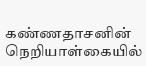கண்ணதாசனின் நெறியாள்கையில்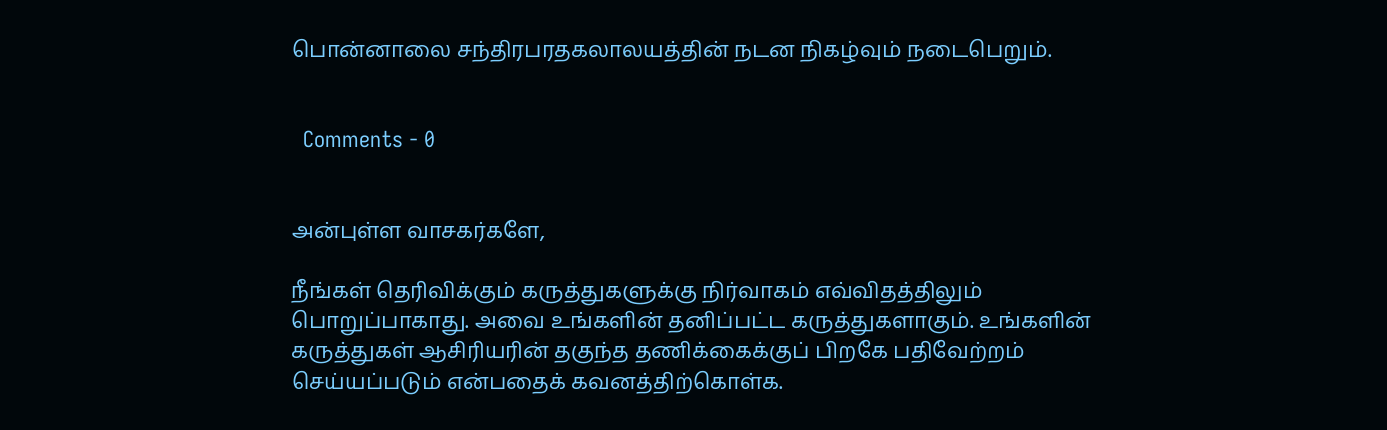பொன்னாலை சந்திரபரதகலாலயத்தின் நடன நிகழ்வும் நடைபெறும்.


  Comments - 0


அன்புள்ள வாசகர்களே,

நீங்கள் தெரிவிக்கும் கருத்துகளுக்கு நிர்வாகம் எவ்விதத்திலும் பொறுப்பாகாது. அவை உங்களின் தனிப்பட்ட கருத்துகளாகும். உங்களின் கருத்துகள் ஆசிரியரின் தகுந்த தணிக்கைக்குப் பிறகே பதிவேற்றம் செய்யப்படும் என்பதைக் கவனத்திற்கொள்க.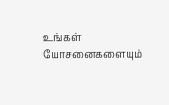உங்கள் யோசனைகளையும்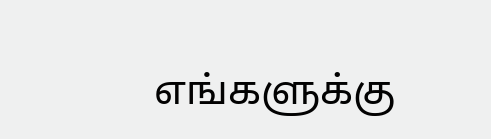எங்களுக்கு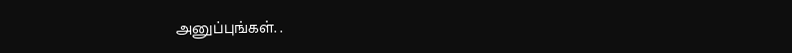அனுப்புங்கள். .